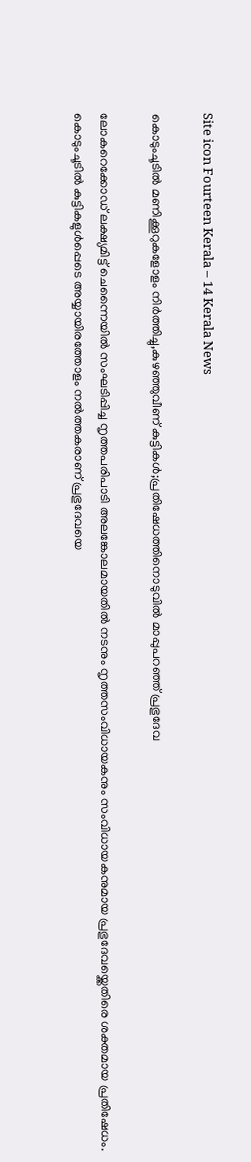Site icon Fourteen Kerala – 14 Kerala News

കൊടുംചൂടിൽ മണിക്കൂറുകളോളം നിർത്തിച്ചു,കുഴഞ്ഞുവീണ് കുട്ടികൾ;പ്രതിഷേധത്തിനൊടുവിൽ മാപ്പുപറഞ്ഞ് പ്രഭുദേവ

ലോകറെക്കോഡ് ലക്ഷ്യമിട്ട് ചെന്നൈയിൽ സംഘടിപ്പിച്ച നൃത്തപരിപാടി അലങ്കോലമായതിൽ നടനും നൃത്തസംവിധായകനും സംവിധായകനുമായ പ്രഭുദേവയ്ക്കെതിരെ ശക്തമായ പ്രതിഷേധം. കൊടുംചൂടിൽ കുട്ടികളുൾപ്പെടെ അയ്യായിരത്തോളം നൽത്തകരാണ് പ്രഭുദേവയെ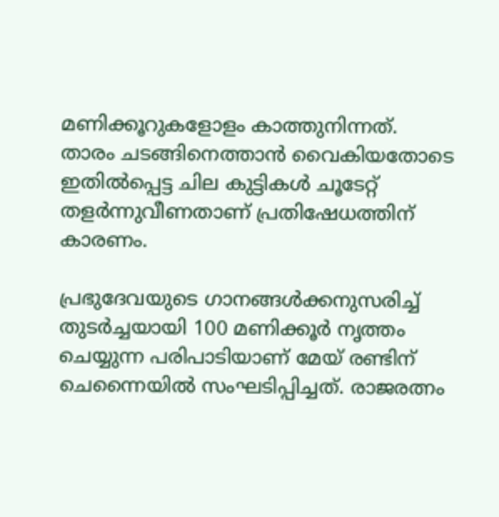മണിക്കൂറുകളോളം കാത്തുനിന്നത്. താരം ചടങ്ങിനെത്താൻ വൈകിയതോടെ ഇതിൽപ്പെട്ട ചില കുട്ടികൾ ചൂടേറ്റ് തളർന്നുവീണതാണ് പ്രതിഷേധത്തിന് കാരണം.

പ്രഭുദേവയുടെ ഗാനങ്ങൾക്കനുസരിച്ച് തുടർച്ചയായി 100 മണിക്കൂർ നൃത്തം ചെയ്യുന്ന പരിപാടിയാണ് മേയ് രണ്ടിന് ചെന്നൈയിൽ സംഘടിപ്പിച്ചത്. രാജരത്നം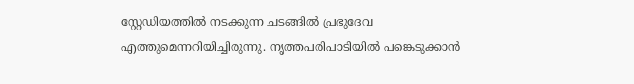സ്റ്റേഡിയത്തിൽ നടക്കുന്ന ചടങ്ങിൽ പ്രഭുദേവ എത്തുമെന്നറിയിച്ചിരുന്നു. നൃത്തപരിപാടിയിൽ പങ്കെടുക്കാൻ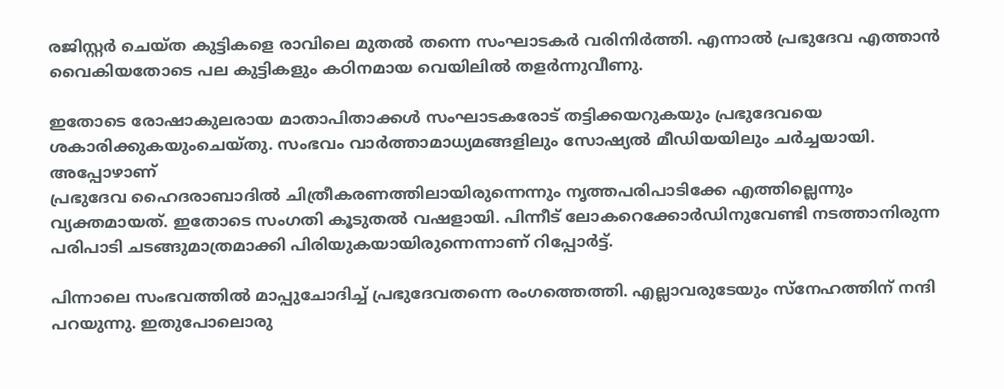രജിസ്റ്റർ ചെയ്ത കുട്ടികളെ രാവിലെ മുതൽ തന്നെ സംഘാടകർ വരിനിർത്തി. എന്നാൽ പ്രഭുദേവ എത്താൻ വൈകിയതോടെ പല കുട്ടികളും കഠിനമായ വെയിലിൽ തളർന്നുവീണു.

ഇതോടെ രോഷാകുലരായ മാതാപിതാക്കൾ സംഘാടകരോട് തട്ടിക്കയറുകയും പ്രഭുദേവയെ ശകാരിക്കുകയുംചെയ്തു. സംഭവം വാർത്താമാധ്യമങ്ങളിലും സോഷ്യൽ മീഡിയയിലും ചർച്ചയായി. അപ്പോഴാണ്‌
പ്രഭുദേവ ഹൈദരാബാദിൽ ചിത്രീകരണത്തിലായിരുന്നെന്നും നൃത്തപരിപാടിക്കേ എത്തില്ലെന്നും വ്യക്തമായത്. ഇതോടെ സംഗതി കൂടുതൽ വഷളായി. പിന്നീട് ലോകറെക്കോർഡിനുവേണ്ടി നടത്താനിരുന്ന പരിപാടി ചടങ്ങുമാത്രമാക്കി പിരിയുകയായിരുന്നെന്നാണ് റിപ്പോർട്ട്.

പിന്നാലെ സംഭവത്തിൽ മാപ്പുചോദിച്ച് പ്രഭുദേവതന്നെ രംഗത്തെത്തി. എല്ലാവരുടേയും സ്നേഹത്തിന് നന്ദി പറയുന്നു. ഇതുപോലൊരു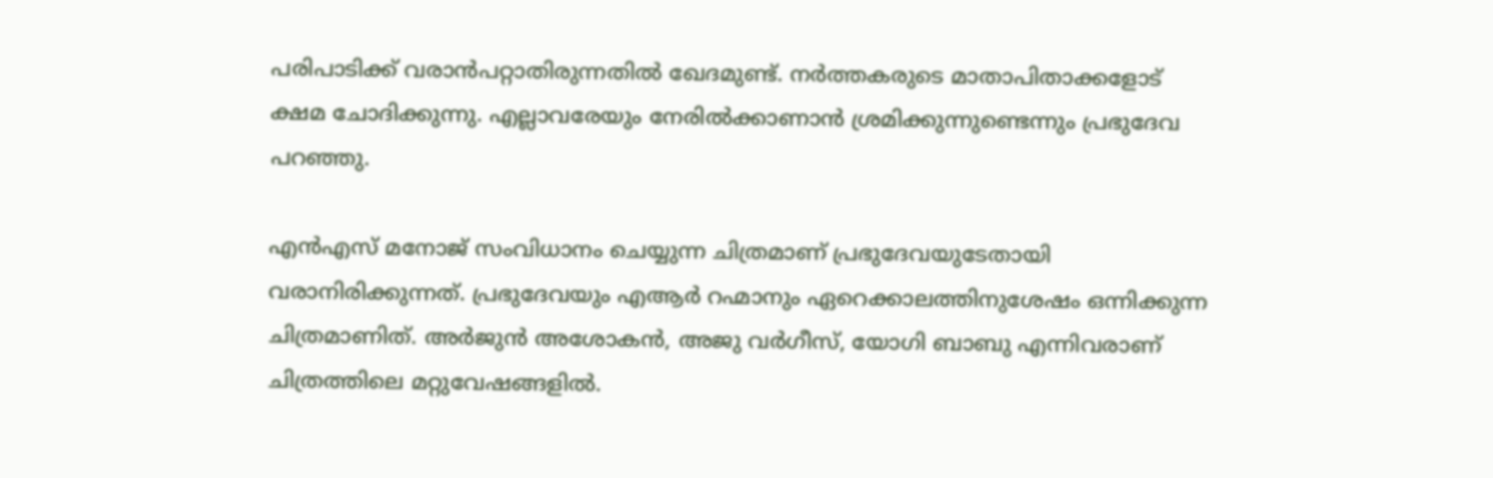പരിപാടിക്ക് വരാൻപറ്റാതിരുന്നതിൽ ഖേദമുണ്ട്. നർത്തകരുടെ മാതാപിതാക്കളോട് ക്ഷമ ചോദിക്കുന്നു. എല്ലാവരേയും നേരിൽക്കാണാൻ ശ്രമിക്കുന്നുണ്ടെന്നും പ്രഭുദേവ പറഞ്ഞു.

എൻഎസ് മനോജ് സംവിധാനം ചെയ്യുന്ന ചിത്രമാണ് പ്രഭുദേവയുടേതായി വരാനിരിക്കുന്നത്. പ്രഭുദേവയും എആർ റഹ്മാനും ഏറെക്കാലത്തിനുശേഷം ഒന്നിക്കുന്ന ചിത്രമാണിത്. അർജുൻ അശോകൻ, അജു വർഗീസ്, യോഗി ബാബു എന്നിവരാണ് ചിത്രത്തിലെ മറ്റുവേഷങ്ങളിൽ.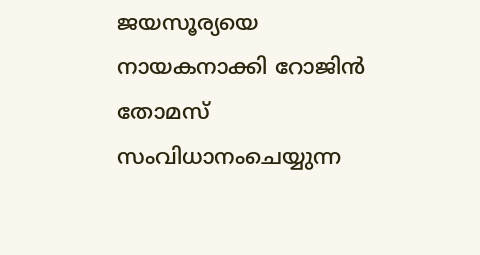ജയസൂര്യയെ നായകനാക്കി റോജിൻ തോമസ് സംവിധാനംചെയ്യുന്ന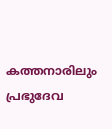കത്തനാരിലും പ്രഭുദേവ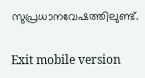സുപ്രധാനവേഷത്തിലുണ്ട്.

Exit mobile version